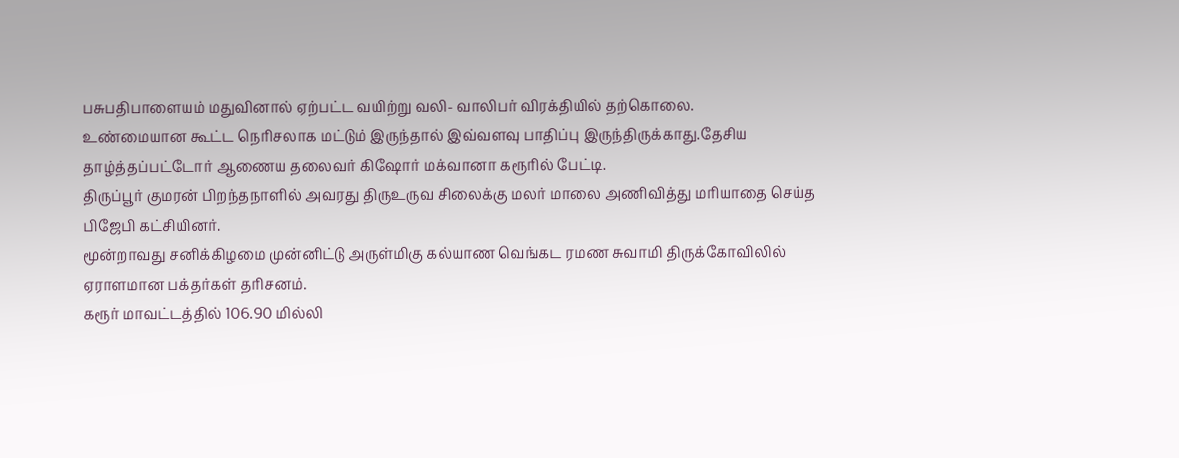பசுபதிபாளையம் மதுவினால் ஏற்பட்ட வயிற்று வலி- வாலிபர் விரக்தியில் தற்கொலை.
உண்மையான கூட்ட நெரிசலாக மட்டும் இருந்தால் இவ்வளவு பாதிப்பு இருந்திருக்காது.தேசிய தாழ்த்தப்பட்டோர் ஆணைய தலைவர் கிஷோர் மக்வானா கரூரில் பேட்டி.
திருப்பூர் குமரன் பிறந்தநாளில் அவரது திருஉருவ சிலைக்கு மலர் மாலை அணிவித்து மரியாதை செய்த பிஜேபி கட்சியினர்.
மூன்றாவது சனிக்கிழமை முன்னிட்டு அருள்மிகு கல்யாண வெங்கட ரமண சுவாமி திருக்கோவிலில் ஏராளமான பக்தர்கள் தரிசனம்.
கரூர் மாவட்டத்தில் 106.90 மில்லி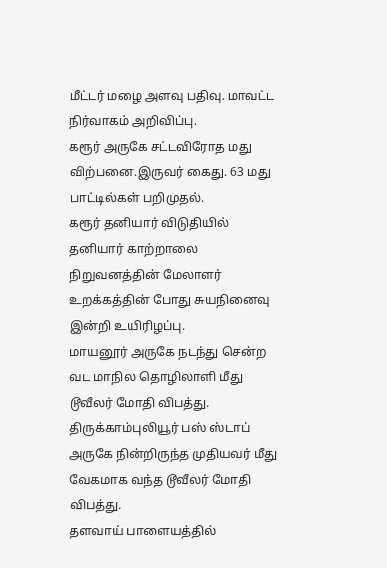மீட்டர் மழை அளவு பதிவு. மாவட்ட நிர்வாகம் அறிவிப்பு.
கரூர் அருகே சட்டவிரோத மது விற்பனை.இருவர் கைது. 63 மது பாட்டில்கள் பறிமுதல்.
கரூர் தனியார் விடுதியில் தனியார் காற்றாலை நிறுவனத்தின் மேலாளர் உறக்கத்தின் போது சுயநினைவு இன்றி உயிரிழப்பு.
மாயனூர் அருகே நடந்து சென்ற வட மாநில தொழிலாளி மீது டூவீலர் மோதி விபத்து.
திருக்காம்புலியூர் பஸ் ஸ்டாப் அருகே நின்றிருந்த முதியவர் மீது வேகமாக வந்த டூவீலர் மோதி விபத்து.
தளவாய் பாளையத்தில்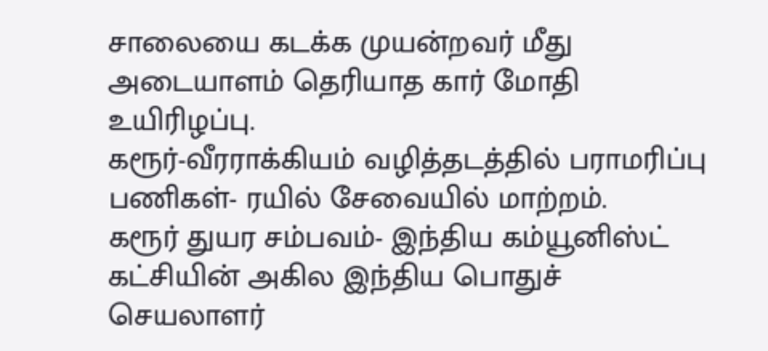சாலையை கடக்க முயன்றவர் மீது அடையாளம் தெரியாத கார் மோதி  உயிரிழப்பு.
கரூர்-வீரராக்கியம் வழித்தடத்தில் பராமரிப்பு பணிகள்- ரயில் சேவையில் மாற்றம்.
கரூர் துயர சம்பவம்- இந்திய கம்யூனிஸ்ட் கட்சியின் அகில இந்திய பொதுச் செயலாளர்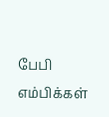பேபி எம்பிக்கள்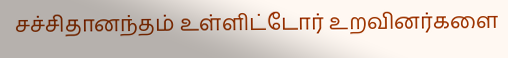சச்சிதானந்தம் உள்ளிட்டோர் உறவினர்களை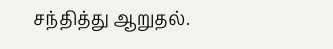சந்தித்து ஆறுதல்.